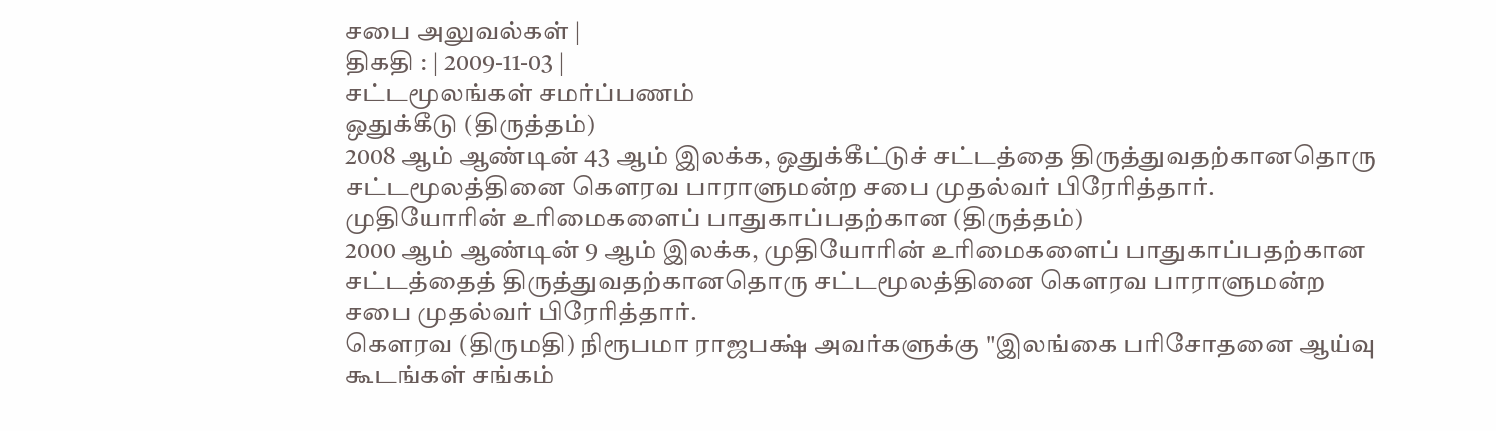சபை அலுவல்கள் |
திகதி : | 2009-11-03 |
சட்டமூலங்கள் சமர்ப்பணம்
ஒதுக்கீடு (திருத்தம்)
2008 ஆம் ஆண்டின் 43 ஆம் இலக்க, ஒதுக்கீட்டுச் சட்டத்தை திருத்துவதற்கானதொரு சட்டமூலத்தினை கெளரவ பாராளுமன்ற சபை முதல்வர் பிரேரித்தார்.
முதியோரின் உரிமைகளைப் பாதுகாப்பதற்கான (திருத்தம்)
2000 ஆம் ஆண்டின் 9 ஆம் இலக்க, முதியோரின் உரிமைகளைப் பாதுகாப்பதற்கான சட்டத்தைத் திருத்துவதற்கானதொரு சட்டமூலத்தினை கெளரவ பாராளுமன்ற சபை முதல்வர் பிரேரித்தார்.
கெளரவ (திருமதி) நிரூபமா ராஜபக்ஷ் அவர்களுக்கு "இலங்கை பரிசோதனை ஆய்வு கூடங்கள் சங்கம்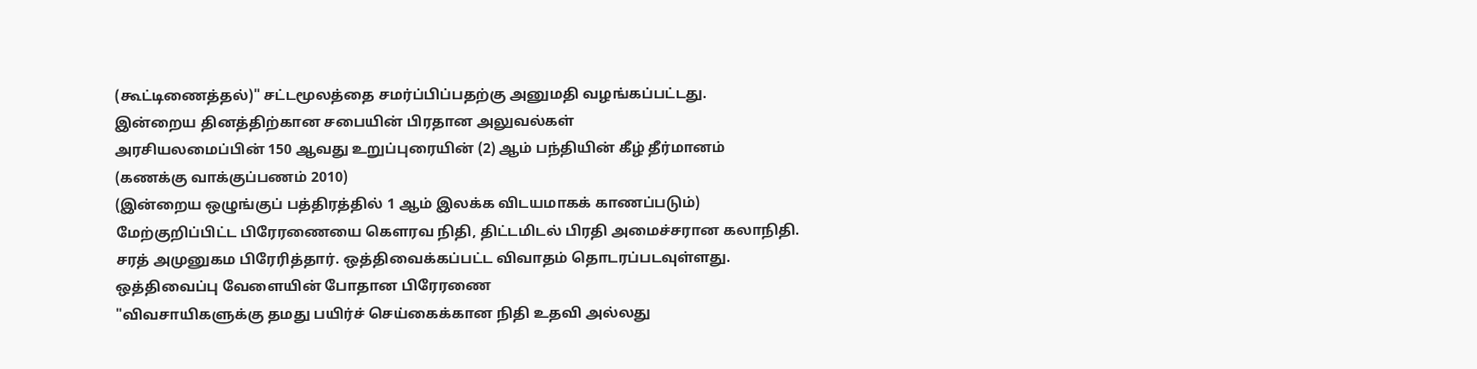(கூட்டிணைத்தல்)" சட்டமூலத்தை சமர்ப்பிப்பதற்கு அனுமதி வழங்கப்பட்டது.
இன்றைய தினத்திற்கான சபையின் பிரதான அலுவல்கள்
அரசியலமைப்பின் 150 ஆவது உறுப்புரையின் (2) ஆம் பந்தியின் கீழ் தீர்மானம் (கணக்கு வாக்குப்பணம் 2010)
(இன்றைய ஒழுங்குப் பத்திரத்தில் 1 ஆம் இலக்க விடயமாகக் காணப்படும்) மேற்குறிப்பிட்ட பிரேரணையை கெளரவ நிதி, திட்டமிடல் பிரதி அமைச்சரான கலாநிதி. சரத் அமுனுகம பிரேரித்தார். ஒத்திவைக்கப்பட்ட விவாதம் தொடரப்படவுள்ளது.
ஒத்திவைப்பு வேளையின் போதான பிரேரணை
"விவசாயிகளுக்கு தமது பயிர்ச் செய்கைக்கான நிதி உதவி அல்லது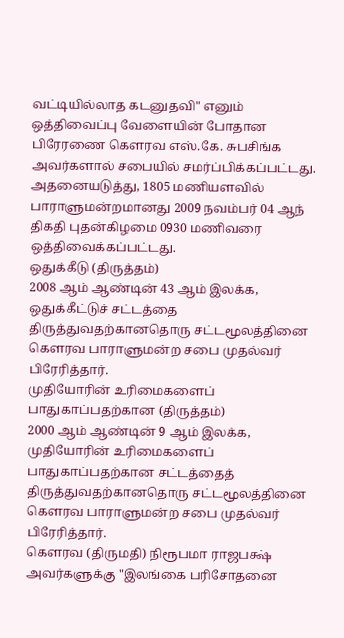வட்டியில்லாத கடனுதவி" எனும் ஒத்திவைப்பு வேளையின் போதான பிரேரணை கௌரவ எஸ்.கே. சுபசிங்க அவர்களால் சபையில் சமர்ப்பிக்கப்பட்டது.
அதனையடுத்து, 1805 மணியளவில் பாராளுமன்றமானது 2009 நவம்பர் 04 ஆந் திகதி புதன்கிழமை 0930 மணிவரை ஒத்திவைக்கப்பட்டது.
ஒதுக்கீடு (திருத்தம்)
2008 ஆம் ஆண்டின் 43 ஆம் இலக்க, ஒதுக்கீட்டுச் சட்டத்தை திருத்துவதற்கானதொரு சட்டமூலத்தினை கெளரவ பாராளுமன்ற சபை முதல்வர் பிரேரித்தார்.
முதியோரின் உரிமைகளைப் பாதுகாப்பதற்கான (திருத்தம்)
2000 ஆம் ஆண்டின் 9 ஆம் இலக்க, முதியோரின் உரிமைகளைப் பாதுகாப்பதற்கான சட்டத்தைத் திருத்துவதற்கானதொரு சட்டமூலத்தினை கெளரவ பாராளுமன்ற சபை முதல்வர் பிரேரித்தார்.
கெளரவ (திருமதி) நிரூபமா ராஜபக்ஷ் அவர்களுக்கு "இலங்கை பரிசோதனை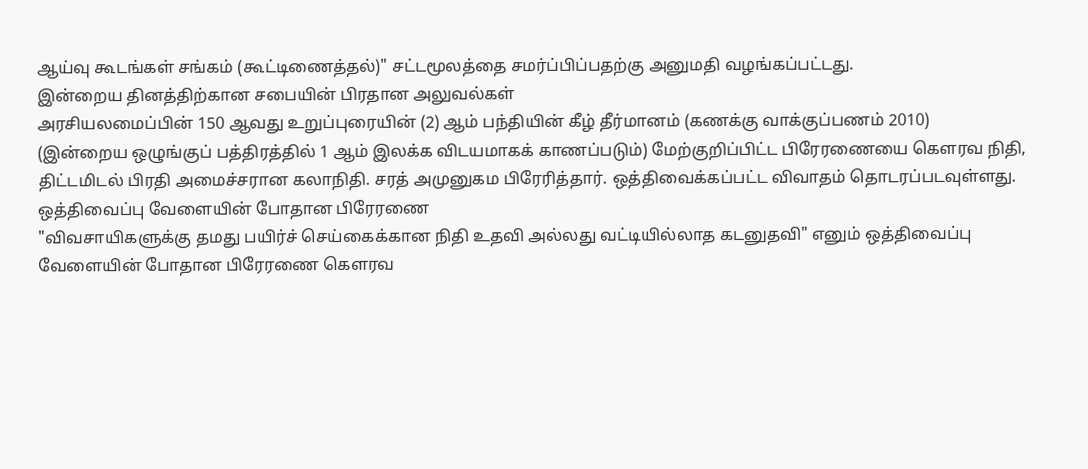ஆய்வு கூடங்கள் சங்கம் (கூட்டிணைத்தல்)" சட்டமூலத்தை சமர்ப்பிப்பதற்கு அனுமதி வழங்கப்பட்டது.
இன்றைய தினத்திற்கான சபையின் பிரதான அலுவல்கள்
அரசியலமைப்பின் 150 ஆவது உறுப்புரையின் (2) ஆம் பந்தியின் கீழ் தீர்மானம் (கணக்கு வாக்குப்பணம் 2010)
(இன்றைய ஒழுங்குப் பத்திரத்தில் 1 ஆம் இலக்க விடயமாகக் காணப்படும்) மேற்குறிப்பிட்ட பிரேரணையை கெளரவ நிதி, திட்டமிடல் பிரதி அமைச்சரான கலாநிதி. சரத் அமுனுகம பிரேரித்தார். ஒத்திவைக்கப்பட்ட விவாதம் தொடரப்படவுள்ளது.
ஒத்திவைப்பு வேளையின் போதான பிரேரணை
"விவசாயிகளுக்கு தமது பயிர்ச் செய்கைக்கான நிதி உதவி அல்லது வட்டியில்லாத கடனுதவி" எனும் ஒத்திவைப்பு வேளையின் போதான பிரேரணை கௌரவ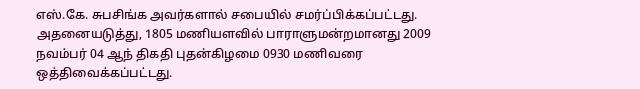எஸ்.கே. சுபசிங்க அவர்களால் சபையில் சமர்ப்பிக்கப்பட்டது.
அதனையடுத்து, 1805 மணியளவில் பாராளுமன்றமானது 2009 நவம்பர் 04 ஆந் திகதி புதன்கிழமை 0930 மணிவரை ஒத்திவைக்கப்பட்டது.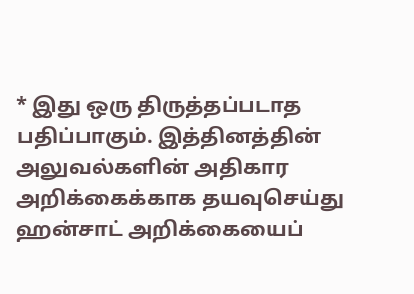* இது ஒரு திருத்தப்படாத பதிப்பாகும். இத்தினத்தின் அலுவல்களின் அதிகார அறிக்கைக்காக தயவுசெய்து ஹன்சாட் அறிக்கையைப்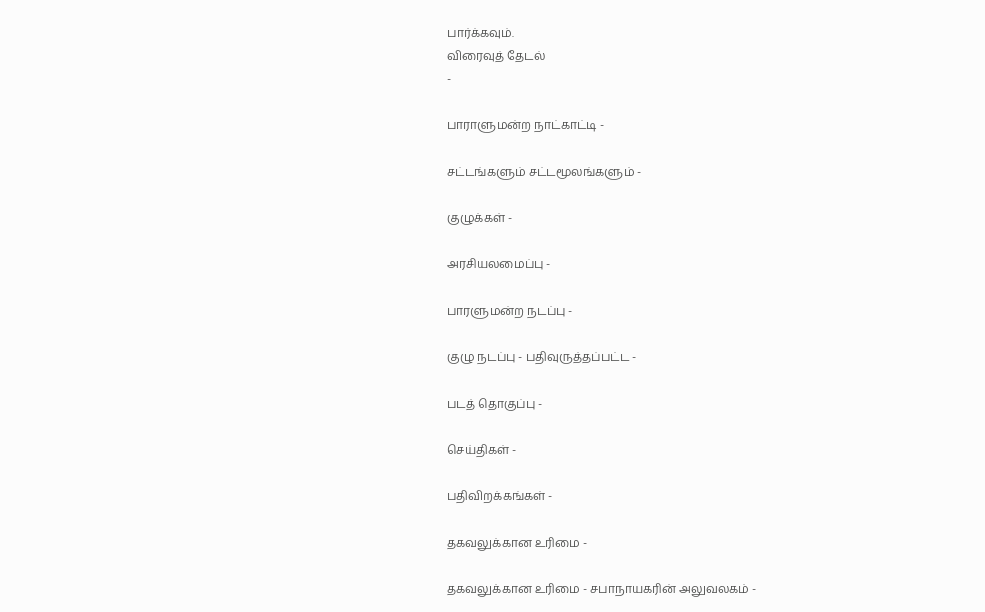பார்க்கவும்.
விரைவுத் தேடல்
-

பாராளுமன்ற நாட்காட்டி -

சட்டங்களும் சட்டமூலங்களும் -

குழுக்கள் -

அரசியலமைப்பு -

பாரளுமன்ற நடப்பு -

குழு நடப்பு - பதிவுருத்தப்பட்ட -

படத் தொகுப்பு -

செய்திகள் -

பதிவிறக்கங்கள் -

தகவலுக்கான உரிமை -

தகவலுக்கான உரிமை - சபாநாயகரின் அலுவலகம் -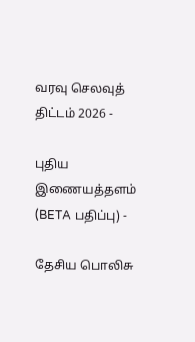வரவு செலவுத் திட்டம் 2026 -

புதிய இணையத்தளம் (BETA பதிப்பு) -

தேசிய பொலிசு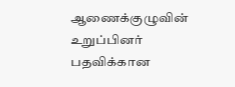ஆணைக்குழுவின் உறுப்பினர் பதவிக்கான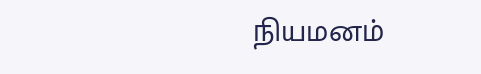நியமனம்